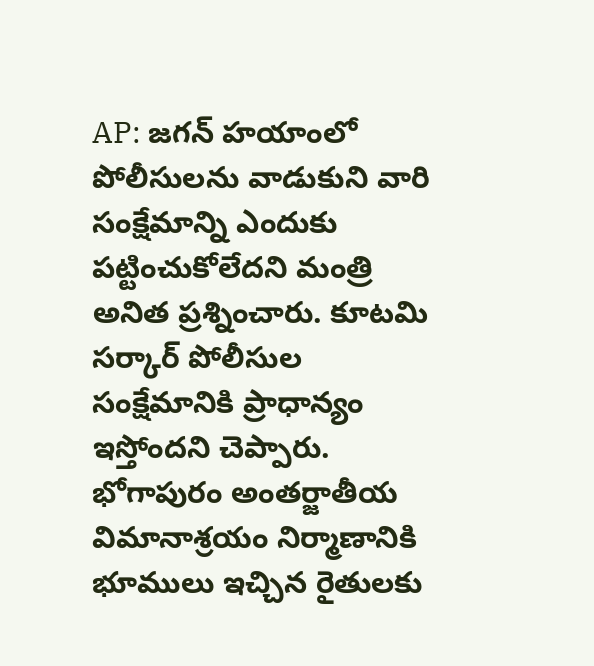AP: జగన్ హయాంలో పోలీసులను వాడుకుని వారి సంక్షేమాన్ని ఎందుకు పట్టించుకోలేదని మంత్రి అనిత ప్రశ్నించారు. కూటమి సర్కార్ పోలీసుల సంక్షేమానికి ప్రాధాన్యం ఇస్తోందని చెప్పారు. భోగాపురం అంతర్జాతీయ విమానాశ్రయం నిర్మాణానికి భూములు ఇచ్చిన రైతులకు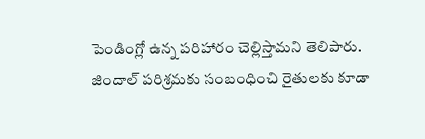పెండింగ్లో ఉన్న పరిహారం చెల్లిస్తామని తెలిపారు. జిందాల్ పరిశ్రమకు సంబంధించి రైతులకు కూడా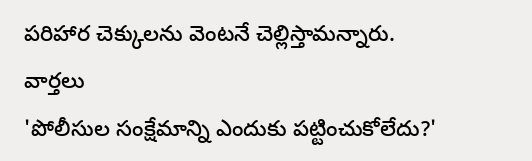పరిహార చెక్కులను వెంటనే చెల్లిస్తామన్నారు.
వార్తలు
'పోలీసుల సంక్షేమాన్ని ఎందుకు పట్టించుకోలేదు?'